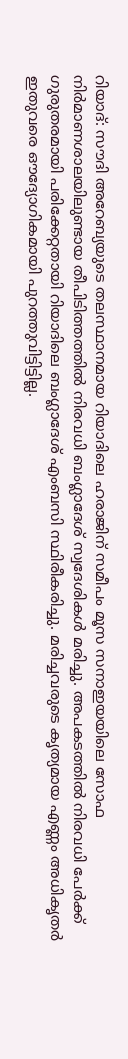റിയാദ്: സൗദി അറേബ്യയുടെ തലസ്ഥാനമായ റിയാദിലെ ഹരാജിന് സമീപം മൂസ സനാഇയയിലെ സോഫ നിർമാണശാലയിലുണ്ടായ തീപിടിത്തത്തിൽ നിരവധി ബംഗ്ലാദേശ് സ്വദേശികൾ മരിച്ചു. അപകടത്തിൽ നിരവധി പേർക്ക് ഗുരുതരമായി പരിക്കേറ്റതായി റിയാദിലെ ബംഗ്ലാദേശ് എംബസി സ്ഥിരീകരിച്ചു. മരിച്ചവരുടെ കൃത്യമായ എണ്ണം അധികൃതർ ഇതുവരെ ഔദ്യോഗികമായി പുറത്തുവിട്ടിട്ടില്ല.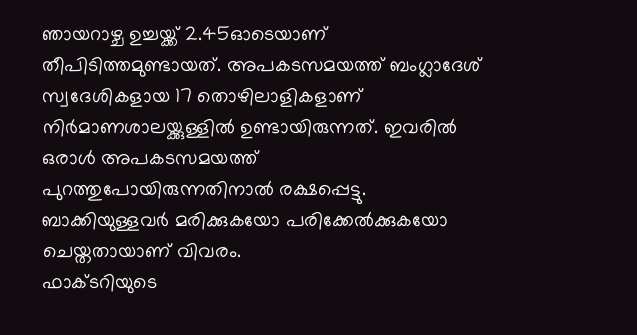ഞായറാഴ്ച ഉച്ചയ്ക്ക് 2.45ഓടെയാണ് തീപിടിത്തമുണ്ടായത്. അപകടസമയത്ത് ബംഗ്ലാദേശ് സ്വദേശികളായ 17 തൊഴിലാളികളാണ് നിർമാണശാലയ്ക്കുള്ളിൽ ഉണ്ടായിരുന്നത്. ഇവരിൽ ഒരാൾ അപകടസമയത്ത് പുറത്തുപോയിരുന്നതിനാൽ രക്ഷപ്പെട്ടു. ബാക്കിയുള്ളവർ മരിക്കുകയോ പരിക്കേൽക്കുകയോ ചെയ്തതായാണ് വിവരം.
ഫാക്ടറിയുടെ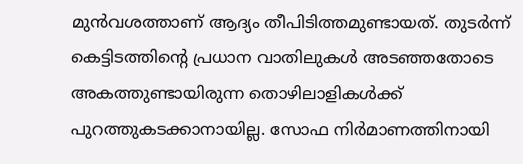മുൻവശത്താണ് ആദ്യം തീപിടിത്തമുണ്ടായത്. തുടർന്ന് കെട്ടിടത്തിന്റെ പ്രധാന വാതിലുകൾ അടഞ്ഞതോടെ അകത്തുണ്ടായിരുന്ന തൊഴിലാളികൾക്ക് പുറത്തുകടക്കാനായില്ല. സോഫ നിർമാണത്തിനായി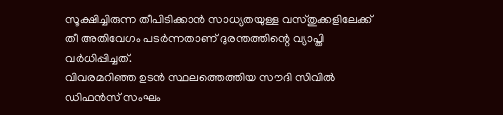സൂക്ഷിച്ചിരുന്ന തീപിടിക്കാൻ സാധ്യതയുള്ള വസ്തുക്കളിലേക്ക് തീ അതിവേഗം പടർന്നതാണ് ദുരന്തത്തിന്റെ വ്യാപ്തി വർധിപ്പിച്ചത്.
വിവരമറിഞ്ഞ ഉടൻ സ്ഥലത്തെത്തിയ സൗദി സിവിൽ ഡിഫൻസ് സംഘം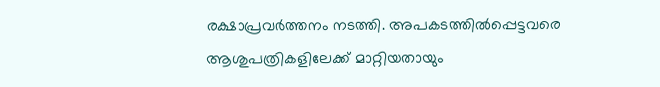രക്ഷാപ്രവർത്തനം നടത്തി. അപകടത്തിൽപ്പെട്ടവരെ ആശുപത്രികളിലേക്ക് മാറ്റിയതായും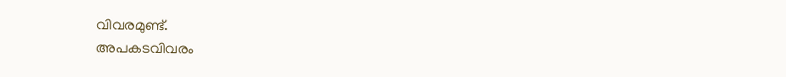വിവരമുണ്ട്.
അപകടവിവരം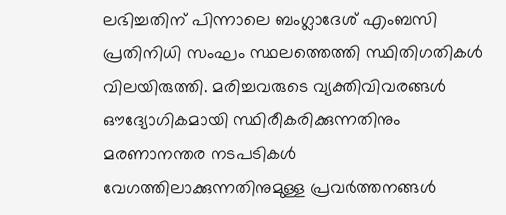ലഭിച്ചതിന് പിന്നാലെ ബംഗ്ലാദേശ് എംബസി പ്രതിനിധി സംഘം സ്ഥലത്തെത്തി സ്ഥിതിഗതികൾ വിലയിരുത്തി. മരിച്ചവരുടെ വ്യക്തിവിവരങ്ങൾ ഔദ്യോഗികമായി സ്ഥിരീകരിക്കുന്നതിനും മരണാനന്തര നടപടികൾ വേഗത്തിലാക്കുന്നതിനുമുള്ള പ്രവർത്തനങ്ങൾ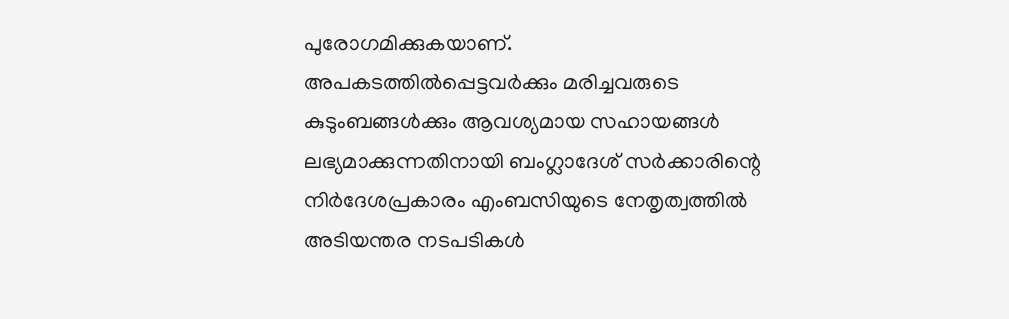പുരോഗമിക്കുകയാണ്.
അപകടത്തിൽപ്പെട്ടവർക്കും മരിച്ചവരുടെ കുടുംബങ്ങൾക്കും ആവശ്യമായ സഹായങ്ങൾ ലഭ്യമാക്കുന്നതിനായി ബംഗ്ലാദേശ് സർക്കാരിന്റെ നിർദേശപ്രകാരം എംബസിയുടെ നേതൃത്വത്തിൽ അടിയന്തര നടപടികൾ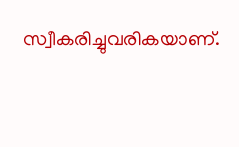സ്വീകരിച്ചുവരികയാണ്.